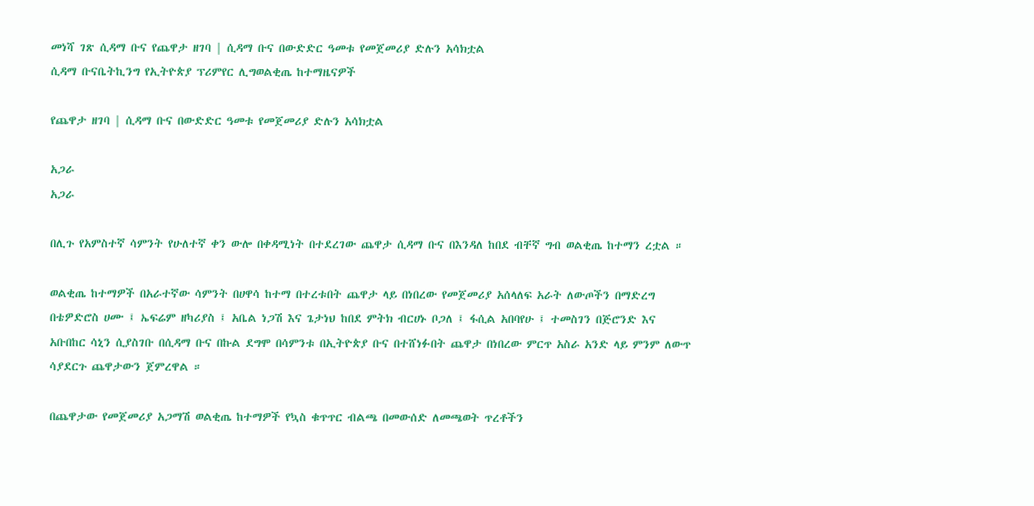መነሻ ገጽ ሲዳማ ቡና የጨዋታ ዘገባ | ሲዳማ ቡና በውድድር ዓመቱ የመጀመሪያ ድሉን አሳክቷል
ሲዳማ ቡናቤትኪንግ የኢትዮጵያ ፕሪምየር ሊግወልቂጤ ከተማዜናዎች

የጨዋታ ዘገባ | ሲዳማ ቡና በውድድር ዓመቱ የመጀመሪያ ድሉን አሳክቷል

አጋራ
አጋራ

በሊጉ የአምስተኛ ሳምንት የሁለተኛ ቀን ውሎ በቀዳሚነት በተደረገው ጨዋታ ሲዳማ ቡና በእንዳለ ከበደ ብቸኛ ግብ ወልቂጤ ከተማን ረቷል ።

ወልቂጤ ከተማዎች በአራተኛው ሳምንት በሀዋሳ ከተማ በተረቱበት ጨዋታ ላይ በነበረው የመጀመሪያ አሰላለፍ አራት ለውጦችን በማድረግ በቴዎድሮስ ሀሙ ፤ ኤፍሬም ዘካሪያስ ፤ አቤል ነጋሽ እና ጌታነህ ከበደ ምትክ ብርሀኑ ቦጋለ ፤ ፋሲል አበባየሁ ፤ ተመስገን በጅሮንድ እና አቡበከር ሳኒን ሲያስገቡ በሲዳማ ቡና በኩል ደግሞ በሳምንቱ በኢትዮጵያ ቡና በተሸነፉበት ጨዋታ በነበረው ምርጥ አስራ አንድ ላይ ምንም ለውጥ ሳያደርጉ ጨዋታውን ጀምረዋል ።

በጨዋታው የመጀመሪያ አጋማሽ ወልቂጤ ከተማዎች የኳስ ቁጥጥር ብልጫ በመውሰድ ለመጫወት ጥረቶችን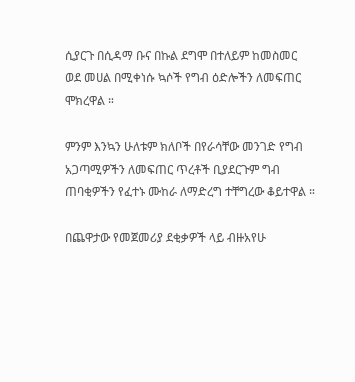ሲያርጉ በሲዳማ ቡና በኩል ደግሞ በተለይም ከመስመር ወደ መሀል በሚቀነሱ ኳሶች የግብ ዕድሎችን ለመፍጠር ሞክረዋል ።

ምንም እንኳን ሁለቱም ክለቦች በየራሳቸው መንገድ የግብ አጋጣሚዎችን ለመፍጠር ጥረቶች ቢያደርጉም ግብ ጠባቂዎችን የፈተኑ ሙከራ ለማድረግ ተቸግረው ቆይተዋል ።

በጨዋታው የመጀመሪያ ደቂቃዎች ላይ ብዙአየሁ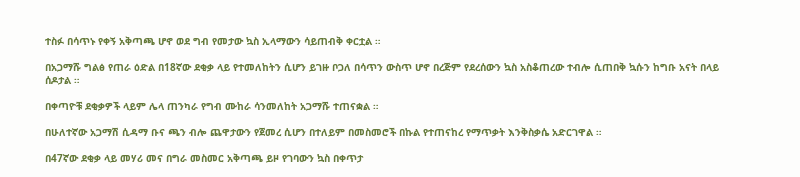ተስፉ በሳጥኑ የቀኝ አቅጣጫ ሆኖ ወደ ግብ የመታው ኳስ ኢላማውን ሳይጠብቅ ቀርቷል ።

በአጋማሹ ግልፅ የጠራ ዕድል በ18ኛው ደቂቃ ላይ የተመለከትን ሲሆን ይገዙ ቦጋለ በሳጥን ውስጥ ሆኖ በረጅም የደረሰውን ኳስ አስቆጠረው ተብሎ ሲጠበቅ ኳሱን ከግቡ አናት በላይ ሰዶታል ።

በቀጣዮቹ ደቂቃዎች ላይም ሌላ ጠንካራ የግብ ሙከራ ሳንመለከት አጋማሹ ተጠናቋል ።

በሁለተኛው አጋማሽ ሲዳማ ቡና ጫን ብሎ ጨዋታውን የጀመረ ሲሆን በተለይም በመስመሮች በኩል የተጠናከረ የማጥቃት እንቅስቃሴ አድርገዋል ።

በ47ኛው ደቂቃ ላይ መሃሪ መና በግራ መስመር አቅጣጫ ይዞ የገባውን ኳስ በቀጥታ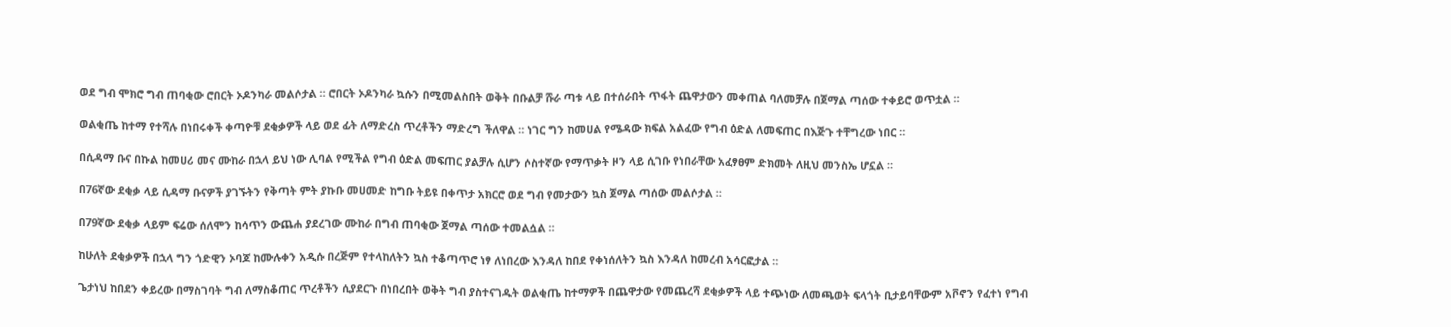ወደ ግብ ሞክሮ ግብ ጠባቂው ሮበርት ኦዶንካራ መልሶታል ። ሮበርት ኦዶንካራ ኳሱን በሚመልስበት ወቅት በቡልቻ ሹራ ጣቱ ላይ በተሰራበት ጥፋት ጨዋታውን መቀጠል ባለመቻሉ በጀማል ጣሰው ተቀይሮ ወጥቷል ።

ወልቂጤ ከተማ የተሻሉ በነበሩቀች ቀጣዮቹ ደቂቃዎች ላይ ወደ ፊት ለማድረስ ጥረቶችን ማድረግ ችለዋል ። ነገር ግን ከመሀል የሜዳው ክፍል አልፈው የግብ ዕድል ለመፍጠር በእጅጉ ተቸግረው ነበር ።

በሲዳማ ቡና በኩል ከመሀሪ መና ሙከራ በኋላ ይህ ነው ሊባል የሚችል የግብ ዕድል መፍጠር ያልቻሉ ሲሆን ሶስተኛው የማጥቃት ዞን ላይ ሲገቡ የነበራቸው አፈፃፀም ድክመት ለዚህ መንስኤ ሆኗል ።

በ76ኛው ደቂቃ ላይ ሲዳማ ቡናዎች ያገኙትን የቅጣት ምት ያኩቡ መሀመድ ከግቡ ትይዩ በቀጥታ አክርሮ ወደ ግብ የመታውን ኳስ ጀማል ጣሰው መልሶታል ።

በ79ኛው ደቂቃ ላይም ፍሬው ሰለሞን ከሳጥን ውጨሐ ያደረገው ሙከራ በግብ ጠባቂው ጀማል ጣሰው ተመልሷል ።

ከሁለት ደቂቃዎች በኋላ ግን ጎድዊን ኦባጆ ከሙሉቀን አዲሱ በረጅም የተላከለትን ኳስ ተቆጣጥሮ ነፃ ለነበረው እንዳለ ከበደ የቀነሰለትን ኳስ እንዳለ ከመረብ አሳርፎታል ።

ጌታነህ ከበደን ቀይረው በማስገባት ግብ ለማስቆጠር ጥረቶችን ሲያደርጉ በነበረበት ወቅት ግብ ያስተናገዱት ወልቂጤ ከተማዎች በጨዋታው የመጨረሻ ደቂቃዎች ላይ ተጭነው ለመጫወት ፍላጎት ቢታይባቸውም አቮኖን የፈተነ የግብ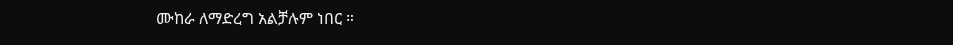ሙከራ ለማድረግ አልቻሉም ነበር ።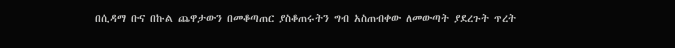በሲዳማ ቡና በኩል ጨዋታውን በመቆጣጠር ያስቆጠሩትን ግብ አስጠብቀው ለመውጣት ያደረጉት ጥረት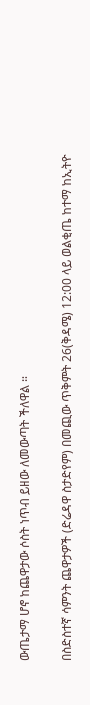ውጤታማ ሆኖ ከጨዋታው ሶስት ነጥብ ይዘው ለመውጣት ችለዋል ።

በስድስተኛ ሳምንት ጨዋታዎች (ድሬዳዋ ስታድየም) በመጪው ጥቅምት 26(ቅዳሜ) 12:00 ላይ ወልቂጤ ከተማ ከኢትዮ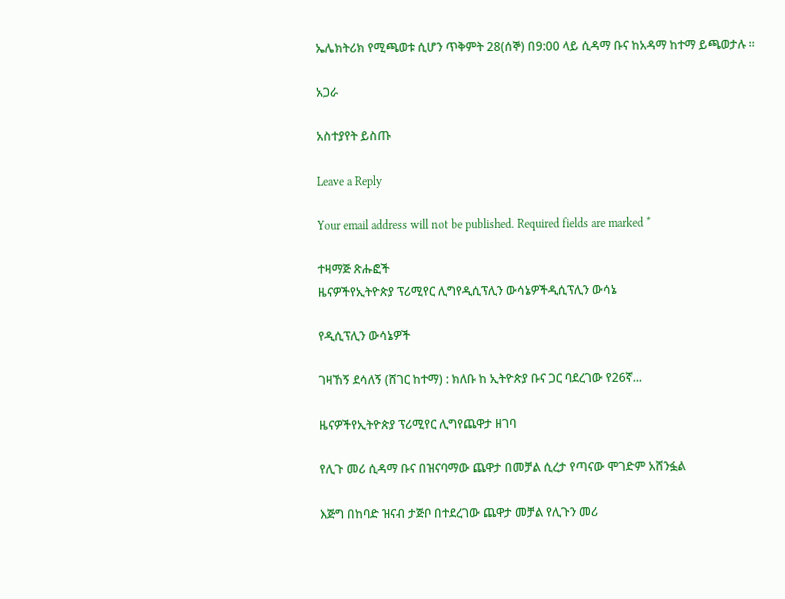ኤሌክትሪክ የሚጫወቱ ሲሆን ጥቅምት 28(ሰኞ) በ9:00 ላይ ሲዳማ ቡና ከአዳማ ከተማ ይጫወታሉ ።

አጋራ

አስተያየት ይስጡ

Leave a Reply

Your email address will not be published. Required fields are marked *

ተዛማጅ ጽሑፎች
ዜናዎችየኢትዮጵያ ፕሪሚየር ሊግየዲሲፕሊን ውሳኔዎችዲሲፕሊን ውሳኔ

የዲሲፕሊን ውሳኔዎች

ገዛኸኝ ደሳለኝ (ሸገር ከተማ) : ክለቡ ከ ኢትዮጵያ ቡና ጋር ባደረገው የ26ኛ...

ዜናዎችየኢትዮጵያ ፕሪሚየር ሊግየጨዋታ ዘገባ

የሊጉ መሪ ሲዳማ ቡና በዝናባማው ጨዋታ በመቻል ሲረታ የጣናው ሞገድም አሸንፏል

እጅግ በከባድ ዝናብ ታጅቦ በተደረገው ጨዋታ መቻል የሊጉን መሪ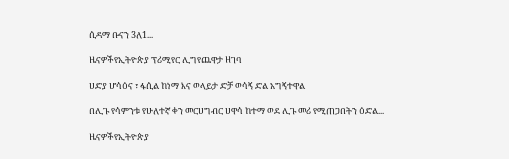ሲዳማ ቡናን 3ለ1...

ዜናዎችየኢትዮጵያ ፕሪሚየር ሊግየጨዋታ ዘገባ

ሀድያ ሆሳዕና ፣ ፋሲል ከነማ እና ወላይታ ድቻ ወሳኝ ድል አግኝተዋል

በሊጉ የሳምንቱ የሁለተኛ ቀን መርሀግብር ሀዋሳ ከተማ ወደ ሊጉ መሪ የሚጠጋበትን ዕድል...

ዜናዎችየኢትዮጵያ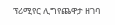ፕሪሚየር ሊግየጨዋታ ዘገባ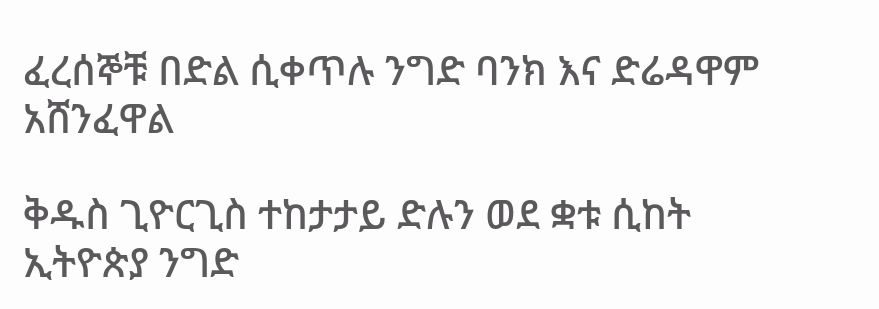ፈረሰኞቹ በድል ሲቀጥሉ ንግድ ባንክ እና ድሬዳዋም አሸንፈዋል

ቅዱስ ጊዮርጊስ ተከታታይ ድሉን ወደ ቋቱ ሲከት ኢትዮጵያ ንግድ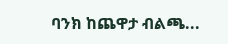ባንክ ከጨዋታ ብልጫ...